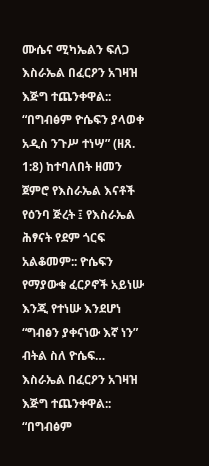ሙሴና ሚካኤልን ፍለጋ
እስራኤል በፈርዖን አገዛዝ እጅግ ተጨንቀዋል:: “በግብፅም ዮሴፍን ያላወቀ አዲስ ንጉሥ ተነሣ” (ዘጸ. 1:8) ከተባለበት ዘመን ጀምሮ የእስራኤል እናቶች የዕንባ ጅረት ፤ የእስራኤል ሕፃናት የደም ጎርፍ አልቆመም:: ዮሴፍን የማያውቁ ፈርዖኖች አይነሡ እንጂ የተነሡ እንደሆነ “ግብፅን ያቀናነው እኛ ነን” ብትል ስለ ዮሴፍ…
እስራኤል በፈርዖን አገዛዝ እጅግ ተጨንቀዋል:: “በግብፅም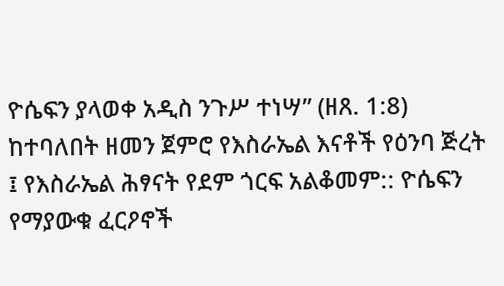ዮሴፍን ያላወቀ አዲስ ንጉሥ ተነሣ” (ዘጸ. 1:8) ከተባለበት ዘመን ጀምሮ የእስራኤል እናቶች የዕንባ ጅረት ፤ የእስራኤል ሕፃናት የደም ጎርፍ አልቆመም:: ዮሴፍን የማያውቁ ፈርዖኖች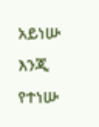አይነሡ እንጂ የተነሡ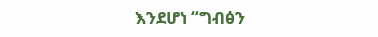እንደሆነ “ግብፅን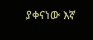ያቀናነው እኛ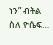ነን” ብትል ስለ ዮሴፍ…